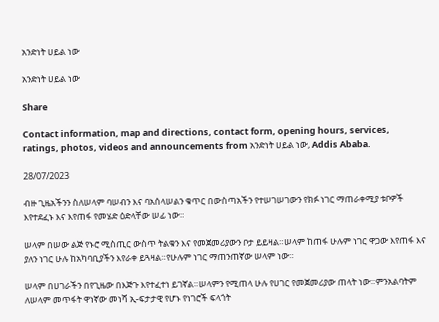አንድነት ሀይል ነው

አንድነት ሀይል ነው

Share

Contact information, map and directions, contact form, opening hours, services, ratings, photos, videos and announcements from አንድነት ሀይል ነው, Addis Ababa.

28/07/2023

ብዙ ጊዜአችንን ስለሠላም ባሠብን እና ባአሰላሠልን ቁጥር በውስጣአችን የተሠገሠገውን የክፉ ነገር ማጠራቀሚያ ቱቦዎች እየተደፈኑ እና እየጠፋ የመሄድ ዕድላቸው ሠፊ ነው።

ሠላም በሠው ልጅ የኑሮ ሚስጢር ውስጥ ትልቁን እና የመጀመሪያውን ቦታ ይይዛል።ሠላም ከጠፋ ሁሉም ነገር ዋጋው እየጠፋ እና ያለን ነገር ሁሉ ከአካባቢያችን እየራቀ ይጓዛል።የሁሉም ነገር ማጠንጠኛው ሠላም ነው።

ሠላም በሀገራችን በየጊዜው በእጅጉ እየተፈተነ ይገኛል።ሠላምን የሚጠላ ሁሉ የሀገር የመጀመሪያው ጠላት ነው።ምንአልባትም ለሠላም መጥፋት ዋነኛው መነሻ ኢ-ፍታታዊ የሆኑ የነገሮች ፍላጎት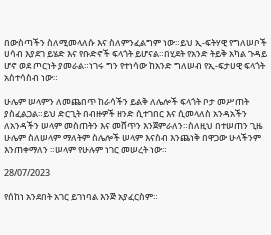በውስጣችን ስለሚመላለሱ እና ስለምንፈልግም ነው።ይህ ኢ-ፍትሃዊ የግለሠቦች ሀሳብ እያደገ ይሄድ እና የቡድኖች ፍላጎት ይሆናል።በሂደት የአንድ ትይቅ አካል ጉዳይ ሆኖ ወደ ጦርነት ያመራል።ነገሩ ግን የተነሳው ከአንድ ግለሠብ የኢ-ፍታሀዊ ፍላጎት አስተሳስብ ነው።

ሁሌም ሠላምን ለመጨበጥ ከራሳችን ይልቅ ለሌሎች ፍላጎት ቦታ መሥጠት ያስፈልጋል።ይህ ድርጊት በብዙዎች ዘንድ ሲተገበር እና ሲመላለስ አንዳአችን ለአንዳችን ሠላም መስጠትን እና መሸጥን እንጀምራለን።ስለዚህ በተሠጠን ጊዜ ሁሌም ስለሠላም ማለትም ስሌሎች ሠላም እናስብ እንጨነቅ በዋጋው ሁላችንም እንጠቀማለን ።ሠላም የሁሉም ነገር መሠረት ነው።

28/07/2023

የሰከነ አንደበት አገር ይገነባል እንጅ አያፈርስም።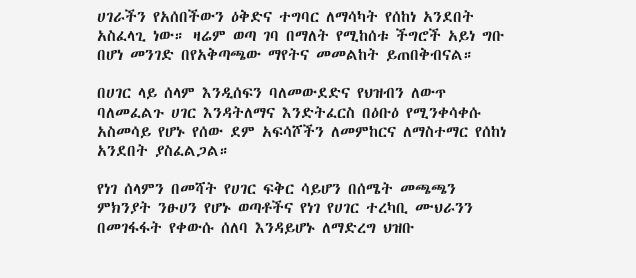ሀገራችን የአሰበችውን ዕቅድና ተግባር ለማሳካት የሰከነ አንደበት አስፈላጊ ነው። ዛሬም ወጣ ገባ በማለት የሚከሰቱ ችግሮች አይነ ግቡ በሆነ መንገድ በየአቅጣጫው ማየትና መመልከት ይጠበቅብናል።

በሀገር ላይ ሰላም እንዲሰፍን ባለመውደድና የህዝብን ለውጥ ባለመፈልጉ ሀገር እንዳትለማና እንድትፈርስ በዕቡዕ የሚንቀሳቀሱ አስመሳይ የሆኑ የሰው ደም አፍሳሾችን ለመምከርና ለማስተማር የሰከነ አንደበት ያስፈልጋል።

የነገ ሰላምን በመሻት የሀገር ፍቅር ሳይሆን በሰሜት መጫጫን ምክንያት ንፁሀን የሆኑ ወጣቶችና የነገ የሀገር ተረካቢ ሙህራንን በመገፋፋት የቀውሱ ሰለባ እንዳይሆኑ ለማድረግ ህዝቡ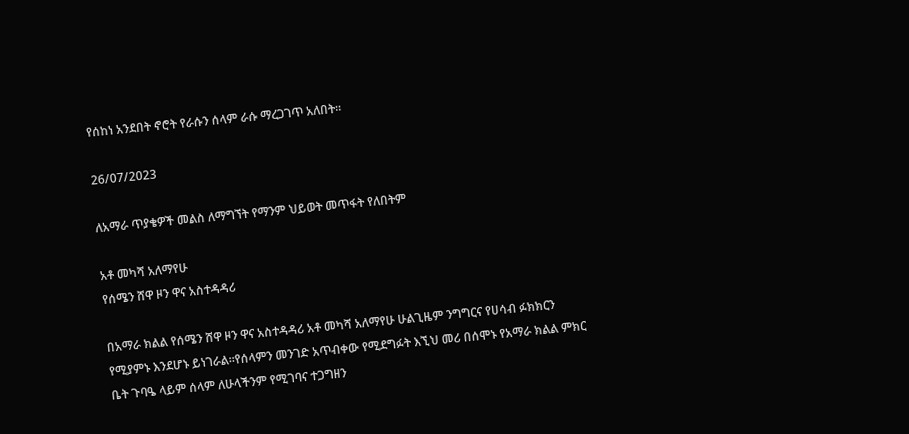የሰከነ አንደበት ኖሮት የራሱን ሰላም ራሱ ማረጋገጥ አለበት።

26/07/2023

ለአማራ ጥያቄዎች መልስ ለማግኘት የማንም ህይወት መጥፋት የለበትም

አቶ መካሻ አለማየሁ
የሰሜን ሸዋ ዞን ዋና አስተዳዳሪ

በአማራ ክልል የሰሜን ሸዋ ዞን ዋና አስተዳዳሪ አቶ መካሻ አለማየሁ ሁልጊዜም ንግግርና የሀሳብ ፉክክርን የሚያምኑ እንደሆኑ ይነገራል።የሰላምን መንገድ አጥብቀው የሚደግፉት እኚህ መሪ በሰሞኑ የአማራ ክልል ምክር ቤት ጉባዔ ላይም ሰላም ለሁላችንም የሚገባና ተጋግዘን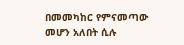በመመካከር የምናመጣው መሆን አለበት ሲሉ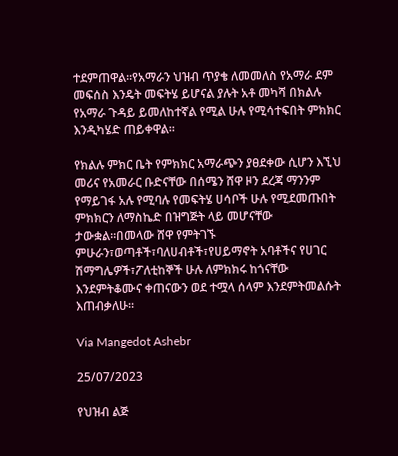ተደምጠዋል።የአማራን ህዝብ ጥያቄ ለመመለስ የአማራ ደም መፍሰስ እንዴት መፍትሄ ይሆናል ያሉት አቶ መካሻ በክልሉ የአማራ ጉዳይ ይመለከተኛል የሚል ሁሉ የሚሳተፍበት ምክክር እንዲካሄድ ጠይቀዋል።

የክልሉ ምክር ቤት የምክክር አማራጭን ያፀደቀው ሲሆን እኚህ መሪና የአመራር ቡድናቸው በሰሜን ሸዋ ዞን ደረጃ ማንንም የማይገፋ አሉ የሚባሉ የመፍትሄ ሀሳቦች ሁሉ የሚደመጡበት ምክክርን ለማስኬድ በዝግጅት ላይ መሆናቸው ታውቋል።በመላው ሸዋ የምትገኙ ምሁራን፣ወጣቶች፣ባለሀብቶች፣የሀይማኖት አባቶችና የሀገር ሽማግሌዎች፣ፖለቲከኞች ሁሉ ለምክክሩ ከጎናቸው እንደምትቆሙና ቀጠናውን ወደ ተሟላ ሰላም እንደምትመልሱት እጠብቃለሁ።

Via Mangedot Ashebr

25/07/2023

የህዝብ ልጅ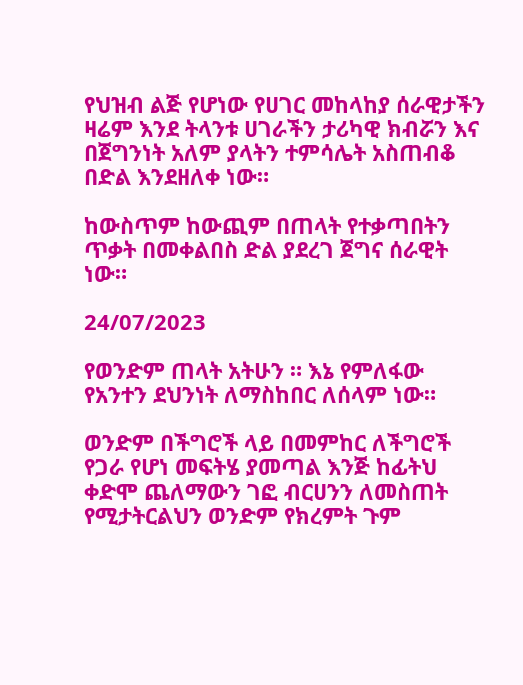የህዝብ ልጅ የሆነው የሀገር መከላከያ ሰራዊታችን ዛሬም እንደ ትላንቱ ሀገራችን ታሪካዊ ክብሯን እና በጀግንነት አለም ያላትን ተምሳሌት አስጠብቆ በድል እንደዘለቀ ነው።

ከውስጥም ከውጪም በጠላት የተቃጣበትን ጥቃት በመቀልበስ ድል ያደረገ ጀግና ሰራዊት ነው።

24/07/2023

የወንድም ጠላት አትሁን ። እኔ የምለፋው የአንተን ደህንነት ለማስከበር ለሰላም ነው።

ወንድም በችግሮች ላይ በመምከር ለችግሮች የጋራ የሆነ መፍትሄ ያመጣል እንጅ ከፊትህ ቀድሞ ጨለማውን ገፎ ብርሀንን ለመስጠት የሚታትርልህን ወንድም የክረምት ጉም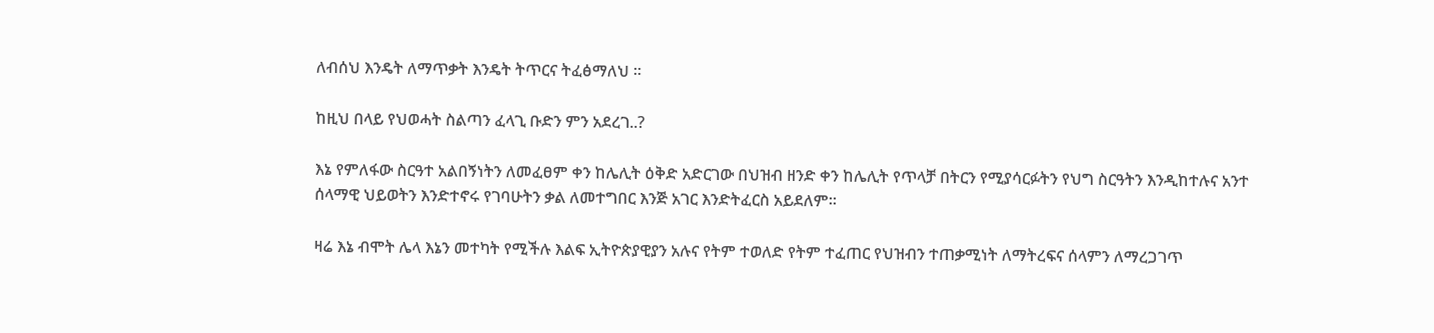ለብሰህ እንዴት ለማጥቃት እንዴት ትጥርና ትፈፅማለህ ።

ከዚህ በላይ የህወሓት ስልጣን ፈላጊ ቡድን ምን አደረገ..?

እኔ የምለፋው ስርዓተ አልበኝነትን ለመፈፀም ቀን ከሌሊት ዕቅድ አድርገው በህዝብ ዘንድ ቀን ከሌሊት የጥላቻ በትርን የሚያሳርፉትን የህግ ስርዓትን እንዲከተሉና አንተ ሰላማዊ ህይወትን እንድተኖሩ የገባሁትን ቃል ለመተግበር እንጅ አገር እንድትፈርስ አይደለም።

ዛሬ እኔ ብሞት ሌላ እኔን መተካት የሚችሉ እልፍ ኢትዮጵያዊያን አሉና የትም ተወለድ የትም ተፈጠር የህዝብን ተጠቃሚነት ለማትረፍና ሰላምን ለማረጋገጥ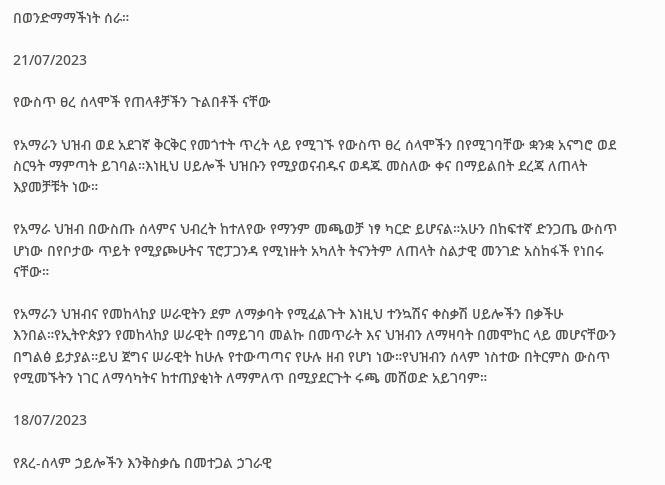በወንድማማችነት ሰራ።

21/07/2023

የውስጥ ፀረ ሰላሞች የጠላቶቻችን ጉልበቶች ናቸው

የአማራን ህዝብ ወደ አደገኛ ቅርቅር የመጎተት ጥረት ላይ የሚገኙ የውስጥ ፀረ ሰላሞችን በየሚገባቸው ቋንቋ አናግሮ ወደ ስርዓት ማምጣት ይገባል።እነዚህ ሀይሎች ህዝቡን የሚያወናብዱና ወዳጁ መስለው ቀና በማይልበት ደረጃ ለጠላት እያመቻቹት ነው።

የአማራ ህዝብ በውስጡ ሰላምና ህብረት ከተለየው የማንም መጫወቻ ነፃ ካርድ ይሆናል።አሁን በከፍተኛ ድንጋጤ ውስጥ ሆነው በየቦታው ጥይት የሚያጮሁትና ፕሮፓጋንዳ የሚነዙት አካለት ትናንትም ለጠላት ስልታዊ መንገድ አስከፋች የነበሩ ናቸው።

የአማራን ህዝብና የመከላከያ ሠራዊትን ደም ለማቃባት የሚፈልጉት እነዚህ ተንኳሽና ቀስቃሽ ሀይሎችን በቃችሁ እንበል።የኢትዮጵያን የመከላከያ ሠራዊት በማይገባ መልኩ በመጥራት እና ህዝብን ለማዛባት በመሞከር ላይ መሆናቸውን በግልፅ ይታያል።ይህ ጀግና ሠራዊት ከሁሉ የተውጣጣና የሁሉ ዘብ የሆነ ነው።የህዝብን ሰላም ነስተው በትርምስ ውስጥ የሚመኙትን ነገር ለማሳካትና ከተጠያቂነት ለማምለጥ በሚያደርጉት ሩጫ መሸወድ አይገባም።

18/07/2023

የጸረ-ሰላም ኃይሎችን እንቅስቃሴ በመተጋል ኃገራዊ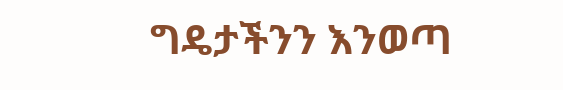ግዴታችንን እንወጣ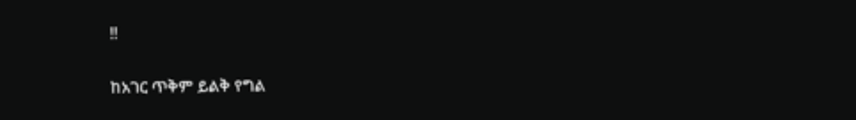!!

ከአገር ጥቅም ይልቅ የግል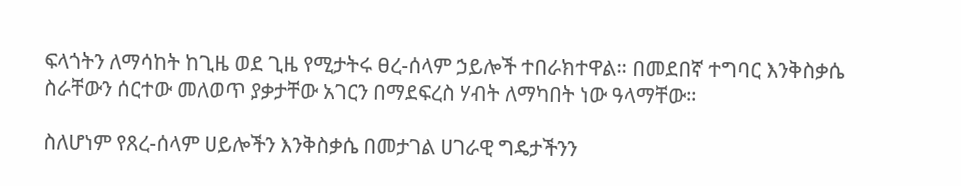ፍላጎትን ለማሳከት ከጊዜ ወደ ጊዜ የሚታትሩ ፀረ-ሰላም ኃይሎች ተበራክተዋል። በመደበኛ ተግባር እንቅስቃሴ ስራቸውን ሰርተው መለወጥ ያቃታቸው አገርን በማደፍረስ ሃብት ለማካበት ነው ዓላማቸው።

ስለሆነም የጸረ-ሰላም ሀይሎችን እንቅስቃሴ በመታገል ሀገራዊ ግዴታችንን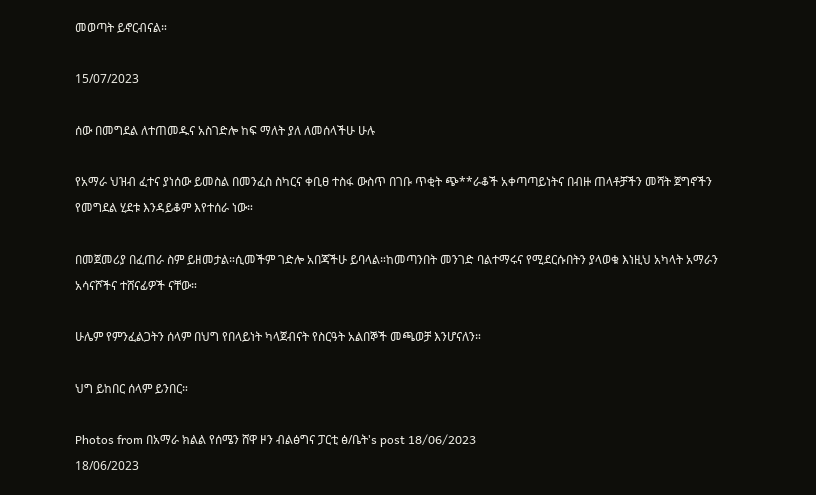መወጣት ይኖርብናል።

15/07/2023

ሰው በመግደል ለተጠመዱና አስገድሎ ከፍ ማለት ያለ ለመሰላችሁ ሁሉ

የአማራ ህዝብ ፈተና ያነሰው ይመስል በመንፈስ ስካርና ቀቢፀ ተስፋ ውስጥ በገቡ ጥቂት ጭ**ራቆች አቀጣጣይነትና በብዙ ጠላቶቻችን መሻት ጀግኖችን የመግደል ሂደቱ እንዳይቆም እየተሰራ ነው።

በመጀመሪያ በፈጠራ ስም ይዘመታል።ሲመችም ገድሎ አበጃችሁ ይባላል።ከመጣንበት መንገድ ባልተማሩና የሚደርሱበትን ያላወቁ እነዚህ አካላት አማራን አሳናሾችና ተሸናፊዎች ናቸው።

ሁሌም የምንፈልጋትን ሰላም በህግ የበላይነት ካላጀብናት የስርዓት አልበኞች መጫወቻ እንሆናለን።

ህግ ይከበር ሰላም ይንበር።

Photos from በአማራ ክልል የሰሜን ሸዋ ዞን ብልፅግና ፓርቲ ፅ/ቤት's post 18/06/2023
18/06/2023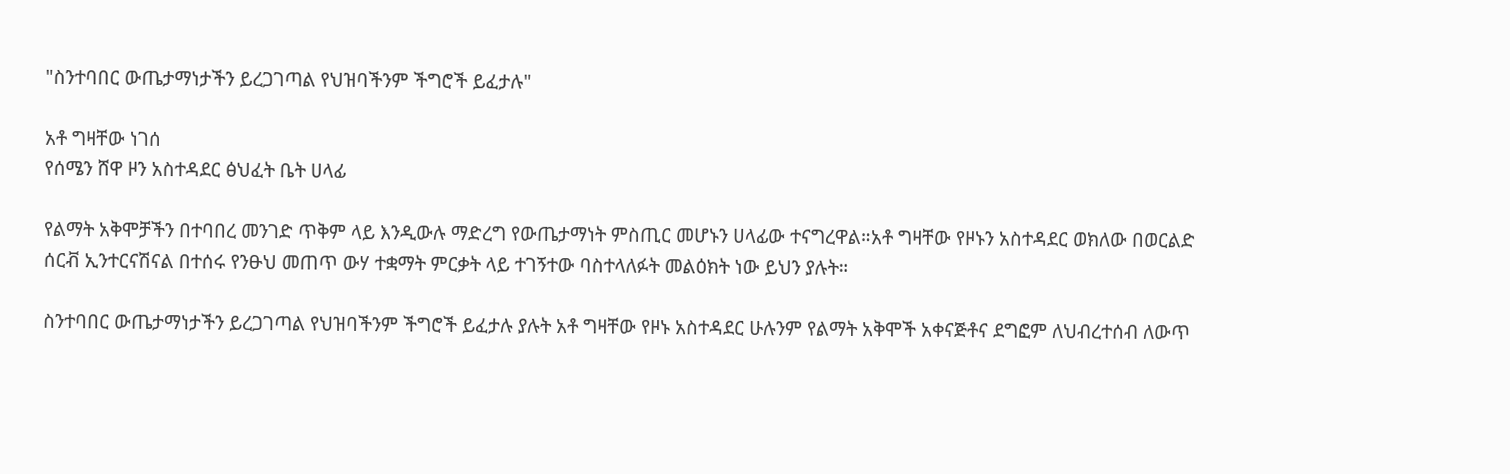"ስንተባበር ውጤታማነታችን ይረጋገጣል የህዝባችንም ችግሮች ይፈታሉ"

አቶ ግዛቸው ነገሰ
የሰሜን ሸዋ ዞን አስተዳደር ፅህፈት ቤት ሀላፊ

የልማት አቅሞቻችን በተባበረ መንገድ ጥቅም ላይ እንዲውሉ ማድረግ የውጤታማነት ምስጢር መሆኑን ሀላፊው ተናግረዋል።አቶ ግዛቸው የዞኑን አስተዳደር ወክለው በወርልድ ሰርቭ ኢንተርናሽናል በተሰሩ የንፁህ መጠጥ ውሃ ተቋማት ምርቃት ላይ ተገኝተው ባስተላለፉት መልዕክት ነው ይህን ያሉት።

ስንተባበር ውጤታማነታችን ይረጋገጣል የህዝባችንም ችግሮች ይፈታሉ ያሉት አቶ ግዛቸው የዞኑ አስተዳደር ሁሉንም የልማት አቅሞች አቀናጅቶና ደግፎም ለህብረተሰብ ለውጥ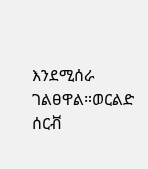እንደሚሰራ ገልፀዋል።ወርልድ ሰርቭ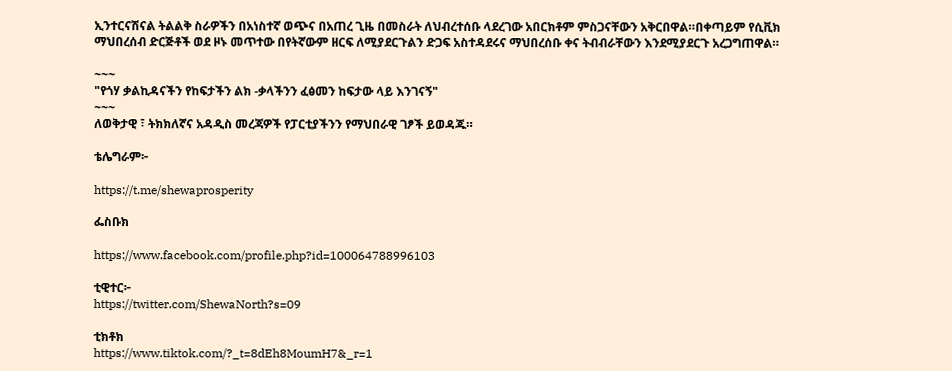ኢንተርናሽናል ትልልቅ ስራዎችን በአነስተኛ ወጭና በአጠረ ጊዜ በመስራት ለህብረተሰቡ ላደረገው አበርክቶም ምስጋናቸውን አቅርበዋል።በቀጣይም የሲቪክ ማህበረሰብ ድርጅቶች ወደ ዞኑ መጥተው በየትኛውም ዘርፍ ለሚያደርጉልን ድጋፍ አስተዳደሩና ማህበረሰቡ ቀና ትብብራቸውን እንደሚያደርጉ አረጋግጠዋል።

~~~
"የጎሃ ቃልኪዳናችን የከፍታችን ልክ -ቃላችንን ፈፅመን ከፍታው ላይ እንገናኝ"
~~~
ለወቅታዊ ፣ ትክክለኛና አዳዲስ መረጃዎች የፓርቲያችንን የማህበራዊ ገፆች ይወዳጁ።

ቴሌግራም፦

https://t.me/shewaprosperity

ፌስቡክ

https://www.facebook.com/profile.php?id=100064788996103

ቲዊተር፦
https://twitter.com/ShewaNorth?s=09

ቲክቶክ
https://www.tiktok.com/?_t=8dEh8MoumH7&_r=1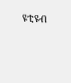ዩቲዩብ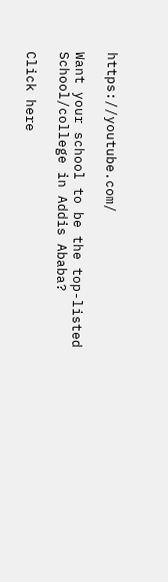https://youtube.com/

Want your school to be the top-listed School/college in Addis Ababa?

Click here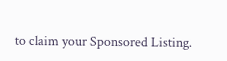to claim your Sponsored Listing.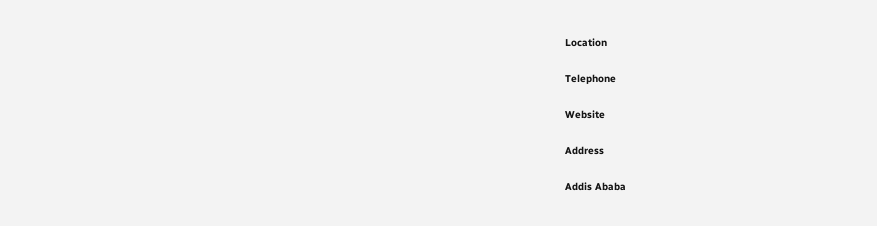Location

Telephone

Website

Address

Addis Ababa